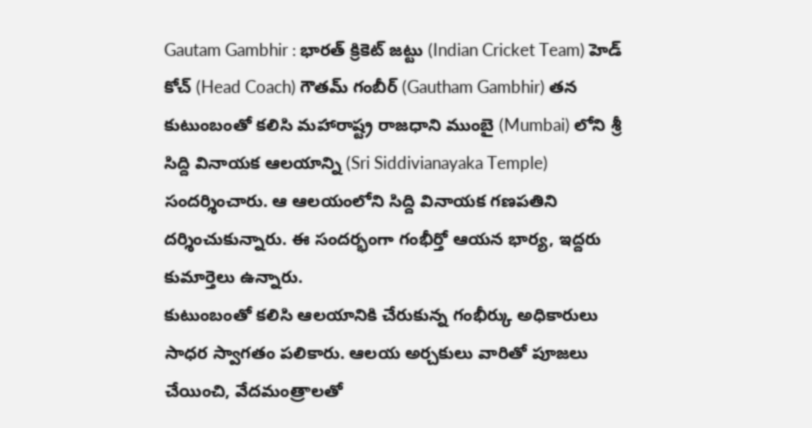Gautam Gambhir : భారత్ క్రికెట్ జట్టు (Indian Cricket Team) హెడ్ కోచ్ (Head Coach) గౌతమ్ గంబీర్ (Gautham Gambhir) తన కుటుంబంతో కలిసి మహారాష్ట్ర రాజధాని ముంబై (Mumbai) లోని శ్రీ సిద్ది వినాయక ఆలయాన్ని (Sri Siddivianayaka Temple) సందర్శించారు. ఆ ఆలయంలోని సిద్ది వినాయక గణపతిని దర్శించుకున్నారు. ఈ సందర్భంగా గంభీర్తో ఆయన భార్య, ఇద్దరు కుమార్తెలు ఉన్నారు.
కుటుంబంతో కలిసి ఆలయానికి చేరుకున్న గంభీర్కు అధికారులు సాధర స్వాగతం పలికారు. ఆలయ అర్చకులు వారితో పూజలు చేయించి, వేదమంత్రాలతో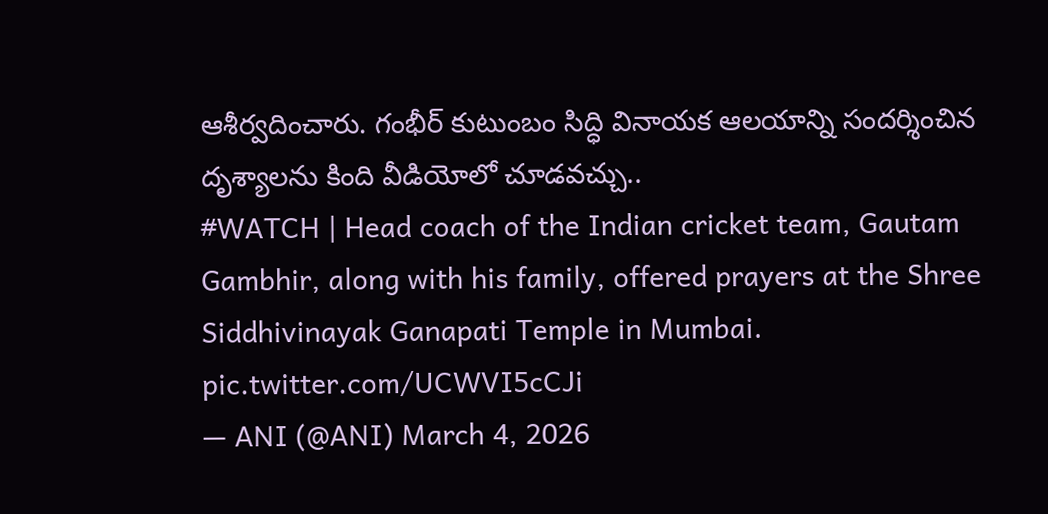ఆశీర్వదించారు. గంభీర్ కుటుంబం సిద్ధి వినాయక ఆలయాన్ని సందర్శించిన దృశ్యాలను కింది వీడియోలో చూడవచ్చు..
#WATCH | Head coach of the Indian cricket team, Gautam Gambhir, along with his family, offered prayers at the Shree Siddhivinayak Ganapati Temple in Mumbai. pic.twitter.com/UCWVI5cCJi
— ANI (@ANI) March 4, 2026